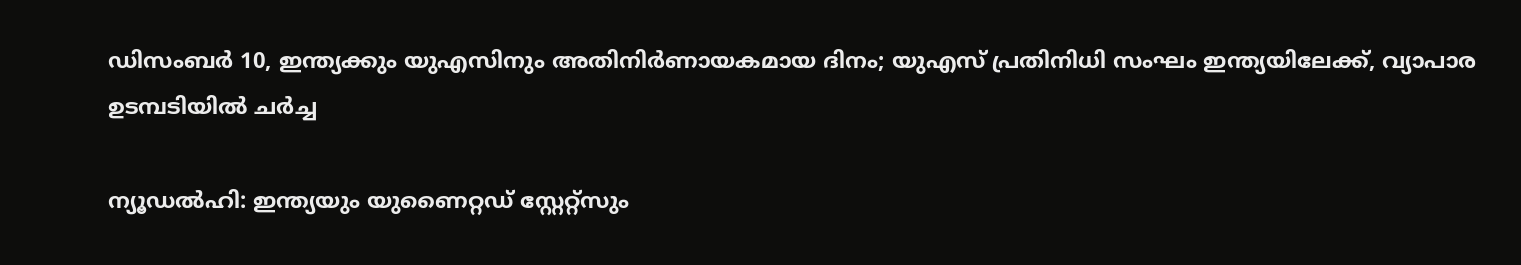ഡിസംബർ 10, ഇന്ത്യക്കും യുഎസിനും അതിനിർണായകമായ ദിനം; യുഎസ് പ്രതിനിധി സംഘം ഇന്ത്യയിലേക്ക്, വ്യാപാര ഉടമ്പടിയിൽ ചർ‌ച്ച

ന്യൂഡൽഹി: ഇന്ത്യയും യുണൈറ്റഡ് സ്റ്റേറ്റ്സും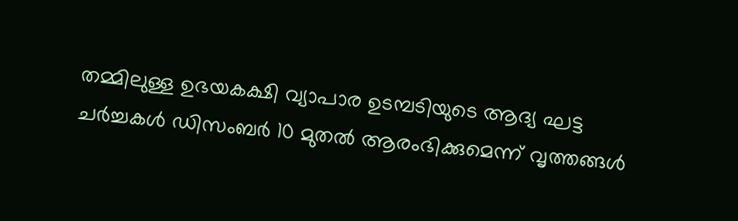തമ്മിലുള്ള ഉഭയകക്ഷി വ്യാപാര ഉടമ്പടിയുടെ ആദ്യ ഘട്ട ചർച്ചകൾ ഡിസംബർ 10 മുതൽ ആരംഭിക്കുമെന്ന് വൃത്തങ്ങൾ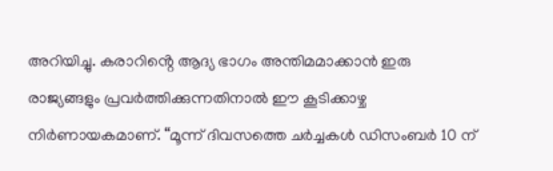അറിയിച്ചു. കരാറിൻ്റെ ആദ്യ ഭാഗം അന്തിമമാക്കാൻ ഇരു രാജ്യങ്ങളും പ്രവർത്തിക്കുന്നതിനാൽ ഈ കൂടിക്കാഴ്ച നിർണായകമാണ്. “മൂന്ന് ദിവസത്തെ ചർച്ചകൾ ഡിസംബർ 10 ന്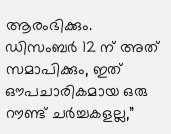ആരംഭിക്കും. ഡിസംബർ 12 ന് അത് സമാപിക്കും, ഇത് ഔപചാരികമായ ഒരു റൗണ്ട് ചർച്ചകളല്ല,”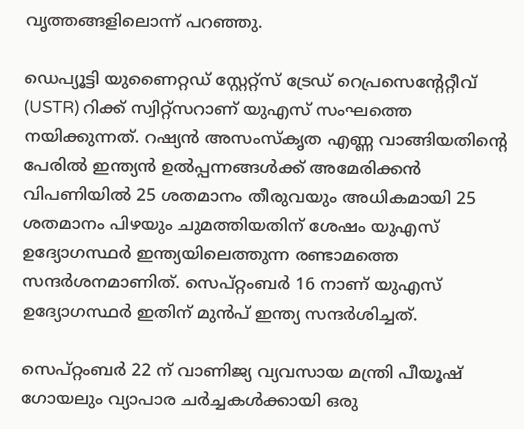വൃത്തങ്ങളിലൊന്ന് പറഞ്ഞു.

ഡെപ്യൂട്ടി യുണൈറ്റഡ് സ്റ്റേറ്റ്സ് ട്രേഡ് റെപ്രസെൻ്റേറ്റീവ് (USTR) റിക്ക് സ്വിറ്റ്സറാണ് യുഎസ് സംഘത്തെ നയിക്കുന്നത്. റഷ്യൻ അസംസ്കൃത എണ്ണ വാങ്ങിയതിൻ്റെ പേരിൽ ഇന്ത്യൻ ഉൽപ്പന്നങ്ങൾക്ക് അമേരിക്കൻ വിപണിയിൽ 25 ശതമാനം തീരുവയും അധികമായി 25 ശതമാനം പിഴയും ചുമത്തിയതിന് ശേഷം യുഎസ് ഉദ്യോഗസ്ഥർ ഇന്ത്യയിലെത്തുന്ന രണ്ടാമത്തെ സന്ദർശനമാണിത്. സെപ്റ്റംബർ 16 നാണ് യുഎസ് ഉദ്യോഗസ്ഥർ ഇതിന് മുൻപ് ഇന്ത്യ സന്ദർശിച്ചത്.

സെപ്റ്റംബർ 22 ന് വാണിജ്യ വ്യവസായ മന്ത്രി പീയൂഷ് ഗോയലും വ്യാപാര ചർച്ചകൾക്കായി ഒരു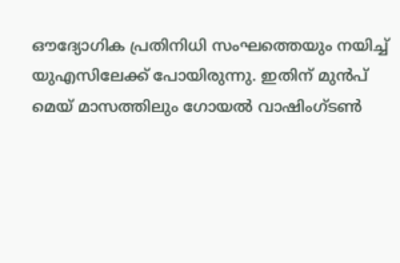ഔദ്യോഗിക പ്രതിനിധി സംഘത്തെയും നയിച്ച് യുഎസിലേക്ക് പോയിരുന്നു. ഇതിന് മുൻപ് മെയ് മാസത്തിലും ഗോയൽ വാഷിംഗ്ടൺ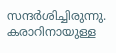സന്ദർശിച്ചിരുന്നു. കരാറിനായുള്ള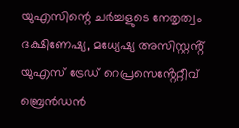യുഎസിന്റെ ചർച്ചളുടെ നേതൃത്വം ദക്ഷിണേഷ്യ, മധ്യേഷ്യ അസിസ്റ്റൻ്റ് യുഎസ് ട്രേഡ് റെപ്രസെൻ്റേറ്റീവ് ബ്രെൻഡൻ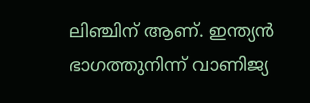ലിഞ്ചിന് ആണ്. ഇന്ത്യൻ ഭാഗത്തുനിന്ന് വാണിജ്യ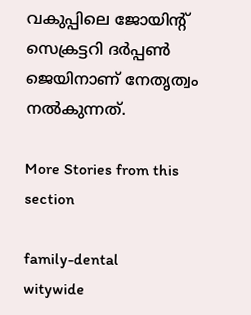വകുപ്പിലെ ജോയിൻ്റ് സെക്രട്ടറി ദർപ്പൺ ജെയിനാണ് നേതൃത്വം നൽകുന്നത്.

More Stories from this section

family-dental
witywide